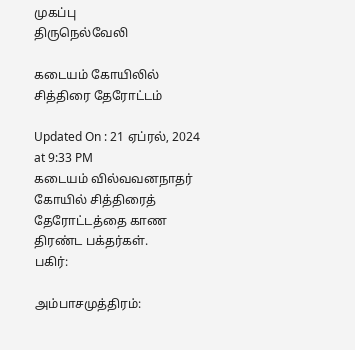முகப்பு
திருநெல்வேலி

கடையம் கோயிலில் சித்திரை தேரோட்டம்

Updated On : 21 ஏப்ரல், 2024 at 9:33 PM
கடையம் வில்வவனநாதர் கோயில் சித்திரைத் தேரோட்டத்தை காண திரண்ட பக்தர்கள்.
பகிர்:

அம்பாசமுத்திரம்: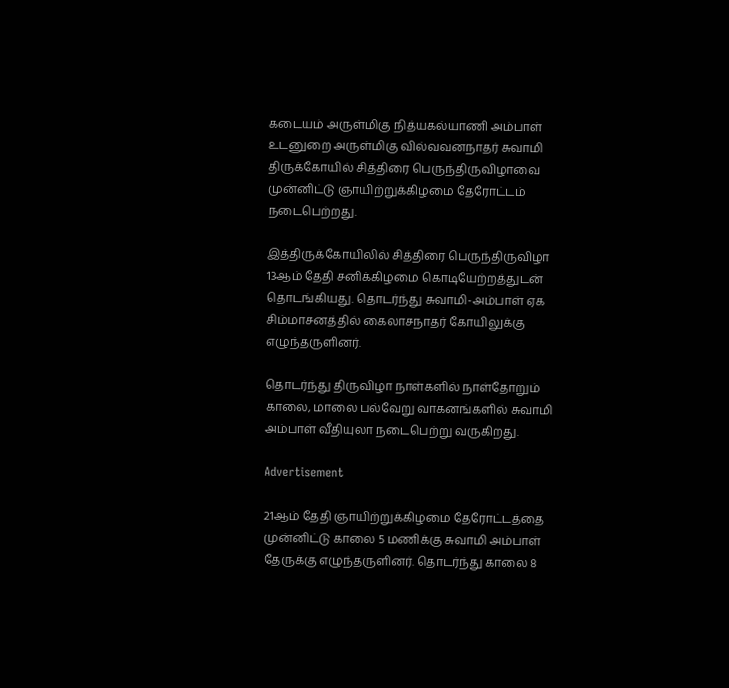கடையம் அருள்மிகு நித்யகல்யாணி அம்பாள் உடனுறை அருள்மிகு வில்வவனநாதர் சுவாமி திருக்கோயில் சித்திரை பெருந்திருவிழாவை முன்னிட்டு ஞாயிற்றுக்கிழமை தேரோட்டம் நடைபெற்றது.

இத்திருக்கோயிலில் சித்திரை பெருந்திருவிழா 13ஆம் தேதி சனிக்கிழமை கொடியேற்றத்துடன் தொடங்கியது. தொடர்ந்து சுவாமி-அம்பாள் ஏக சிம்மாசனத்தில் கைலாசநாதர் கோயிலுக்கு எழுந்தருளினர்.

தொடர்ந்து திருவிழா நாள்களில் நாள்தோறும் காலை, மாலை பல்வேறு வாகனங்களில் சுவாமி அம்பாள் வீதியுலா நடைபெற்று வருகிறது.

Advertisement

21ஆம் தேதி ஞாயிற்றுக்கிழமை தேரோட்டத்தை முன்னிட்டு காலை 5 மணிக்கு சுவாமி அம்பாள் தேருக்கு எழுந்தருளினர். தொடர்ந்து காலை 8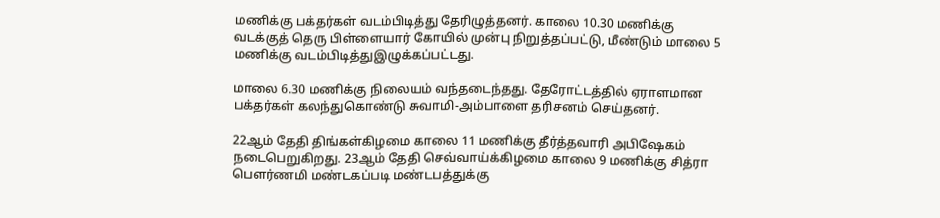மணிக்கு பக்தர்கள் வடம்பிடித்து தேரிழுத்தனர். காலை 10.30 மணிக்கு வடக்குத் தெரு பிள்ளையார் கோயில் முன்பு நிறுத்தப்பட்டு, மீண்டும் மாலை 5 மணிக்கு வடம்பிடித்துஇழுக்கப்பட்டது.

மாலை 6.30 மணிக்கு நிலையம் வந்தடைந்தது. தேரோட்டத்தில் ஏராளமான பக்தர்கள் கலந்துகொண்டு சுவாமி-அம்பாளை தரிசனம் செய்தனர்.

22ஆம் தேதி திங்கள்கிழமை காலை 11 மணிக்கு தீர்த்தவாரி அபிஷேகம் நடைபெறுகிறது. 23ஆம் தேதி செவ்வாய்க்கிழமை காலை 9 மணிக்கு சித்ரா பௌர்ணமி மண்டகப்படி மண்டபத்துக்கு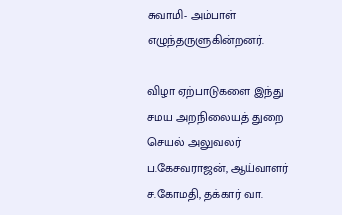சுவாமி- அம்பாள் எழுந்தருளுகின்றனர்.

விழா ஏற்பாடுகளை இந்து சமய அறநிலையத் துறை செயல் அலுவலர் ப.கேசவராஜன், ஆய்வாளர் ச.கோமதி, தக்கார் வா.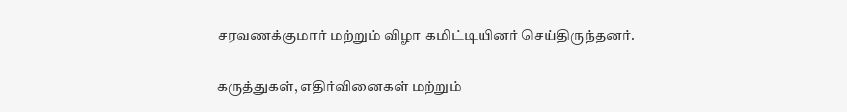சரவணக்குமார் மற்றும் விழா கமிட்டியினர் செய்திருந்தனர்.

கருத்துகள், எதிர்வினைகள் மற்றும்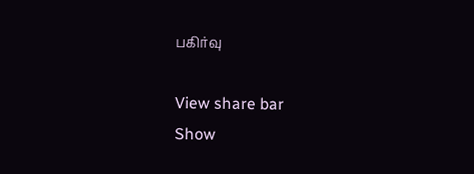பகிர்வு

View share bar
Show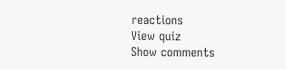reactions
View quiz
Show comments